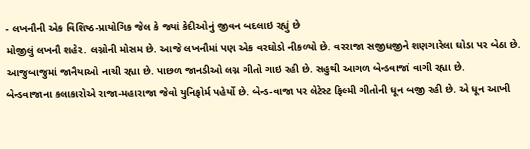- લખનૌની એક વિશિષ્ઠ-પ્રાયોગિક જેલ કે જ્યાં કેદીઓનું જીવન બદલાઇ રહ્યું છે
મોજીલું લખનૌ શહેર. લગ્નોની મોસમ છે. આજે લખનૌમાં પણ એક વરઘોડો નીકળ્યો છે. વરરાજા સજીધજીને શણગારેલા ઘોડા પર બેઠા છે. આજુબાજુમાં જાનૈયાઓ નાચી રહ્યા છે. પાછળ જાનડીઓ લગ્ન ગીતો ગાઇ રહી છે. સહુથી આગળ બેન્ડવાજાં વાગી રહ્યા છે.
બેન્ડવાજાના કલાકારોએ રાજા-મહારાજા જેવો યુનિફોર્મ પહેર્યો છે. બેન્ડ-વાજા પર લેટેસ્ટ ફિલ્મી ગીતોની ધૂન બજી રહી છે. એ ધૂન આખી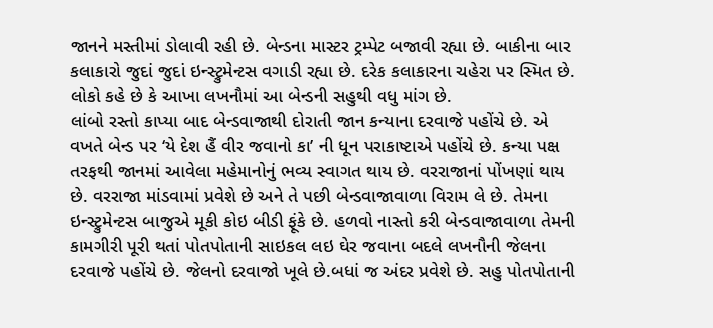જાનને મસ્તીમાં ડોલાવી રહી છે. બેન્ડના માસ્ટર ટ્રમ્પેટ બજાવી રહ્યા છે. બાકીના બાર કલાકારો જુદાં જુદાં ઇન્સ્ટ્રુમેન્ટસ વગાડી રહ્યા છે. દરેક કલાકારના ચહેરા પર સ્મિત છે. લોકો કહે છે કે આખા લખનૌમાં આ બેન્ડની સહુથી વધુ માંગ છે.
લાંબો રસ્તો કાપ્યા બાદ બેન્ડવાજાથી દોરાતી જાન કન્યાના દરવાજે પહોંચે છે. એ વખતે બેન્ડ પર ‘યે દેશ હૈં વીર જવાનો કા’ ની ધૂન પરાકાષ્ટાએ પહોંચે છે. કન્યા પક્ષ તરફથી જાનમાં આવેલા મહેમાનોનું ભવ્ય સ્વાગત થાય છે. વરરાજાનાં પોંખણાં થાય છે. વરરાજા માંડવામાં પ્રવેશે છે અને તે પછી બેન્ડવાજાવાળા વિરામ લે છે. તેમના ઇન્સ્ટ્રુમેન્ટસ બાજુએ મૂકી કોઇ બીડી ફૂંકે છે. હળવો નાસ્તો કરી બેન્ડવાજાવાળા તેમની કામગીરી પૂરી થતાં પોતપોતાની સાઇકલ લઇ ઘેર જવાના બદલે લખનૌની જેલના દરવાજે પહોંચે છે. જેલનો દરવાજો ખૂલે છે.બધાં જ અંદર પ્રવેશે છે. સહુ પોતપોતાની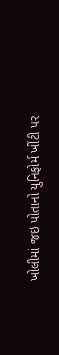ખોલીમાં જઇ પોતાનો યુનિફોર્મ ખીંટી પર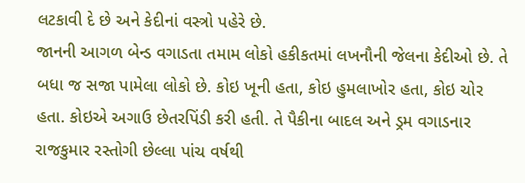લટકાવી દે છે અને કેદીનાં વસ્ત્રો પહેરે છે.
જાનની આગળ બેન્ડ વગાડતા તમામ લોકો હકીકતમાં લખનૌની જેલના કેદીઓ છે. તે બધા જ સજા પામેલા લોકો છે. કોઇ ખૂની હતા, કોઇ હુમલાખોર હતા, કોઇ ચોર હતા. કોઇએ અગાઉ છેતરપિંડી કરી હતી. તે પૈકીના બાદલ અને ડ્રમ વગાડનાર રાજકુમાર રસ્તોગી છેલ્લા પાંચ વર્ષથી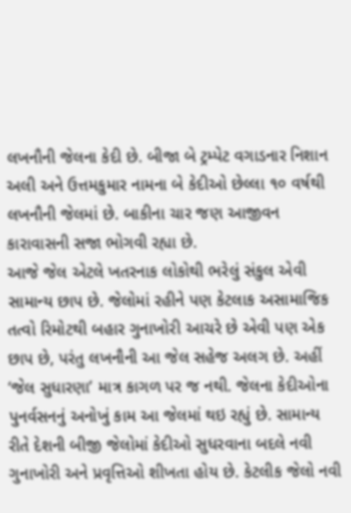લખનૌની જેલના કેદી છે. બીજા બે ટ્રમ્પેટ વગાડનાર નિશાન અલી અને ઉત્તમકુમાર નામના બે કેદીઓ છેલ્લા ૧૦ વર્ષથી લખનૌની જેલમાં છે. બાકીના ચાર જણ આજીવન કારાવાસની સજા ભોગવી રહ્યા છે.
આજે જેલ એટલે ખતરનાક લોકોથી ભરેલું સંકુલ એવી સામાન્ય છાપ છે. જેલોમાં રહીને પણ કેટલાક અસામાજિક તત્વો રિમોટથી બહાર ગુનાખોરી આચરે છે એવી પણ એક છાપ છે, પરંતુ લખનૌની આ જેલ સહેજ અલગ છે. અહીં ‘જેલ સુધારણા’ માત્ર કાગળ પર જ નથી. જેલના કેદીઓના પુનર્વસનનું અનોખું કામ આ જેલમાં થઇ રહ્યું છે. સામાન્ય રીતે દેશની બીજી જેલોમાં કેદીઓ સુધરવાના બદલે નવી ગુનાખોરી અને પ્રવૃત્તિઓ શીખતા હોય છે. કેટલીક જેલો નવી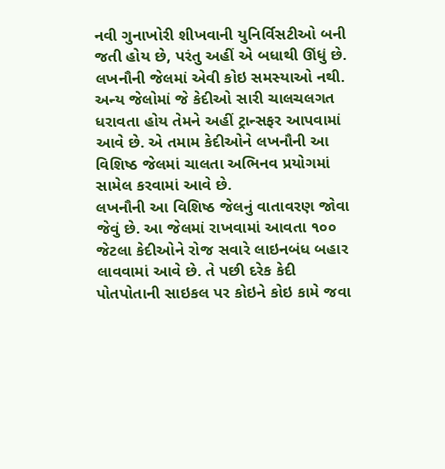નવી ગુનાખોરી શીખવાની યુનિર્વિસટીઓ બની જતી હોય છે, પરંતુ અહીં એ બધાથી ઊંધું છે. લખનૌની જેલમાં એવી કોઇ સમસ્યાઓ નથી. અન્ય જેલોમાં જે કેદીઓ સારી ચાલચલગત ધરાવતા હોય તેમને અહીં ટ્રાન્સફર આપવામાં આવે છે. એ તમામ કેદીઓને લખનૌની આ વિશિષ્ઠ જેલમાં ચાલતા અભિનવ પ્રયોગમાં સામેલ કરવામાં આવે છે.
લખનૌની આ વિશિષ્ઠ જેલનું વાતાવરણ જોવા જેવું છે. આ જેલમાં રાખવામાં આવતા ૧૦૦ જેટલા કેદીઓને રોજ સવારે લાઇનબંધ બહાર લાવવામાં આવે છે. તે પછી દરેક કેદી પોતપોતાની સાઇકલ પર કોઇને કોઇ કામે જવા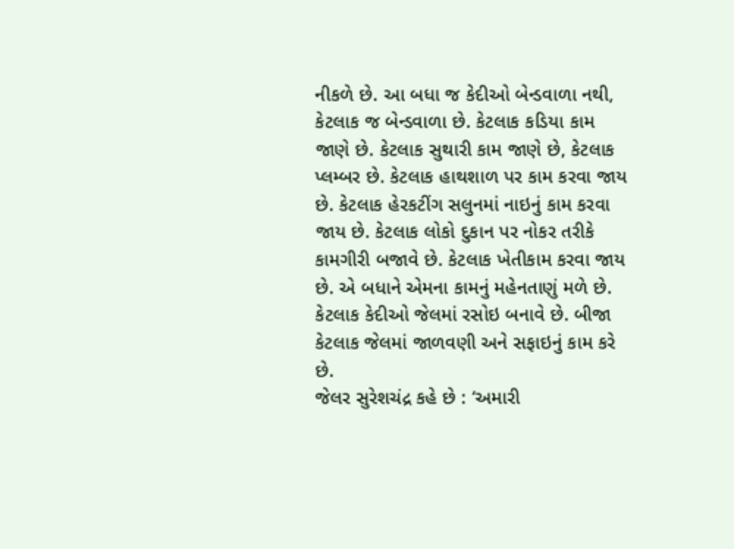નીકળે છે. આ બધા જ કેદીઓ બેન્ડવાળા નથી, કેટલાક જ બેન્ડવાળા છે. કેટલાક કડિયા કામ જાણે છે. કેટલાક સુથારી કામ જાણે છે, કેટલાક પ્લમ્બર છે. કેટલાક હાથશાળ પર કામ કરવા જાય છે. કેટલાક હેરકટીંગ સલુનમાં નાઇનું કામ કરવા જાય છે. કેટલાક લોકો દુકાન પર નોકર તરીકે કામગીરી બજાવે છે. કેટલાક ખેતીકામ કરવા જાય છે. એ બધાને એમના કામનું મહેનતાણું મળે છે. કેટલાક કેદીઓ જેલમાં રસોઇ બનાવે છે. બીજા કેટલાક જેલમાં જાળવણી અને સફાઇનું કામ કરે છે.
જેલર સુરેશચંદ્ર કહે છે : ‘અમારી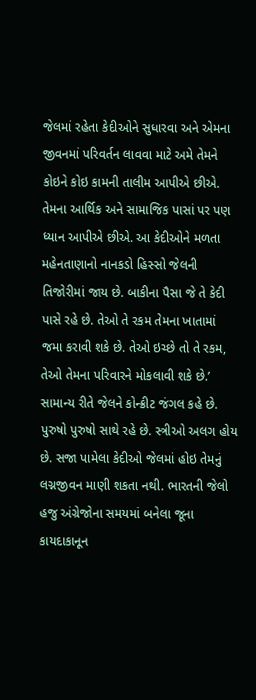જેલમાં રહેતા કેદીઓને સુધારવા અને એમના જીવનમાં પરિવર્તન લાવવા માટે અમે તેમને કોઇને કોઇ કામની તાલીમ આપીએ છીએ. તેમના આર્થિક અને સામાજિક પાસાં પર પણ ધ્યાન આપીએ છીએ. આ કેદીઓને મળતા મહેનતાણાનો નાનકડો હિસ્સો જેલની તિજોરીમાં જાય છે. બાકીના પૈસા જે તે કેદી પાસે રહે છે. તેઓ તે રકમ તેમના ખાતામાં જમા કરાવી શકે છે. તેઓ ઇચ્છે તો તે રકમ, તેઓ તેમના પરિવારને મોકલાવી શકે છે.’
સામાન્ય રીતે જેલને કોન્ક્રીટ જંગલ કહે છે. પુરુષો પુરુષો સાથે રહે છે. સ્ત્રીઓ અલગ હોય છે. સજા પામેલા કેદીઓ જેલમાં હોઇ તેમનું લગ્નજીવન માણી શકતા નથી. ભારતની જેલો હજુ અંગ્રેજોના સમયમાં બનેલા જૂના કાયદાકાનૂન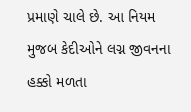પ્રમાણે ચાલે છે. આ નિયમ મુજબ કેદીઓને લગ્ન જીવનના હક્કો મળતા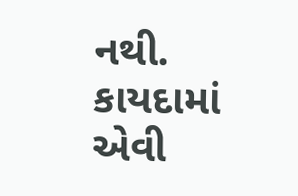નથી. કાયદામાં એવી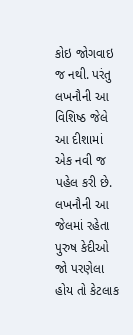કોઇ જોગવાઇ જ નથી. પરંતુ લખનૌની આ વિશિષ્ઠ જેલે આ દીશામાં એક નવી જ પહેલ કરી છે. લખનૌની આ જેલમાં રહેતા પુરુષ કેદીઓ જો પરણેલા હોય તો કેટલાક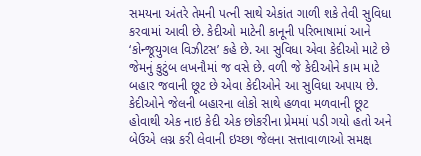સમયના અંતરે તેમની પત્ની સાથે એકાંત ગાળી શકે તેવી સુવિધા કરવામાં આવી છે. કેદીઓ માટેની કાનૂની પરિભાષામાં આને ‘કોન્જૂયુગલ વિઝીટસ’ કહે છે. આ સુવિધા એવા કેદીઓ માટે છે જેમનું કુટુંબ લખનૌમાં જ વસે છે. વળી જે કેદીઓને કામ માટે બહાર જવાની છૂટ છે એવા કેદીઓને આ સુવિધા અપાય છે. કેદીઓને જેલની બહારના લોકો સાથે હળવા મળવાની છૂટ હોવાથી એક નાઇ કેદી એક છોકરીના પ્રેમમાં પડી ગયો હતો અને બેઉએ લગ્ન કરી લેવાની ઇચ્છા જેલના સત્તાવાળાઓ સમક્ષ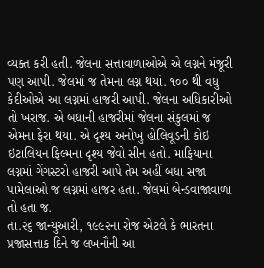વ્યક્ત કરી હતી. જેલના સત્તાવાળાઓએ એ લગ્નને મંજૂરી પણ આપી. જેલમાં જ તેમના લગ્ન થયાં. ૧૦૦ થી વધુ કેદીઓએ આ લગ્નમાં હાજરી આપી. જેલના અધિકારીઓ તો ખરાજ. એ બધાની હાજરીમાં જેલના સંકુલમાં જ એમના ફેરા થયા. એ દૃશ્ય અનોખુ હોલિવૂડની કોઇ ઇટાલિયન ફિલ્મના દૃશ્ય જેવો સીન હતો. માફિયાના લગ્નમાં ગેંગસ્ટરો હાજરી આપે તેમ અહીં બધા સજા પામેલાઓ જ લગ્નમાં હાજર હતા. જેલમાં બેન્ડવાજાવાળા તો હતા જ.
તા.૨૬ જાન્યુઆરી, ૧૯૯૨ના રોજ એટલે કે ભારતના પ્રજાસત્તાક દિને જ લખનૌની આ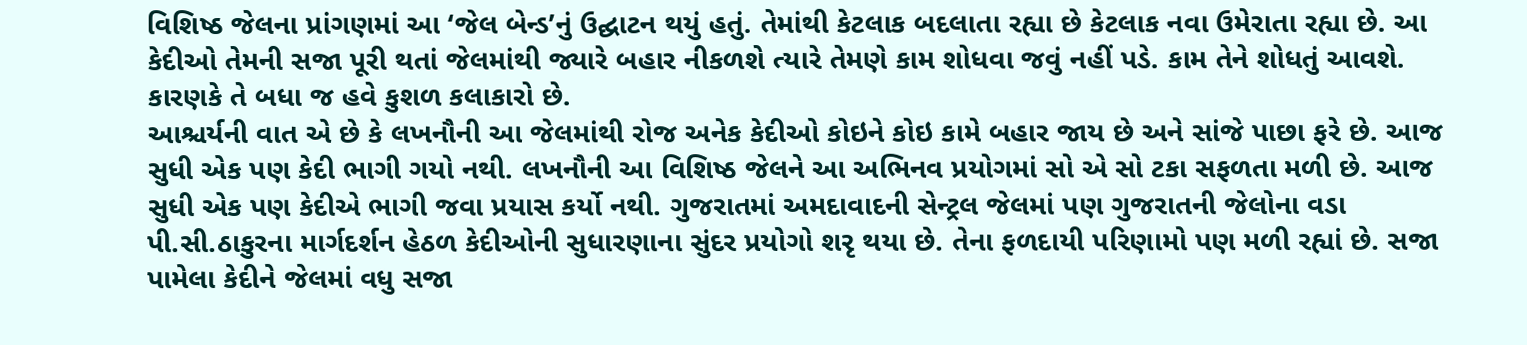વિશિષ્ઠ જેલના પ્રાંગણમાં આ ‘જેલ બેન્ડ’નું ઉદ્ઘાટન થયું હતું. તેમાંથી કેટલાક બદલાતા રહ્યા છે કેટલાક નવા ઉમેરાતા રહ્યા છે. આ કેદીઓ તેમની સજા પૂરી થતાં જેલમાંથી જ્યારે બહાર નીકળશે ત્યારે તેમણે કામ શોધવા જવું નહીં પડે. કામ તેને શોધતું આવશે. કારણકે તે બધા જ હવે કુશળ કલાકારો છે.
આશ્ચર્યની વાત એ છે કે લખનૌની આ જેલમાંથી રોજ અનેક કેદીઓ કોઇને કોઇ કામે બહાર જાય છે અને સાંજે પાછા ફરે છે. આજ સુધી એક પણ કેદી ભાગી ગયો નથી. લખનૌની આ વિશિષ્ઠ જેલને આ અભિનવ પ્રયોગમાં સો એ સો ટકા સફળતા મળી છે. આજ સુધી એક પણ કેદીએ ભાગી જવા પ્રયાસ કર્યો નથી. ગુજરાતમાં અમદાવાદની સેન્ટ્રલ જેલમાં પણ ગુજરાતની જેલોના વડા પી.સી.ઠાકુરના માર્ગદર્શન હેઠળ કેદીઓની સુધારણાના સુંદર પ્રયોગો શરૃ થયા છે. તેના ફળદાયી પરિણામો પણ મળી રહ્યાં છે. સજા પામેલા કેદીને જેલમાં વધુ સજા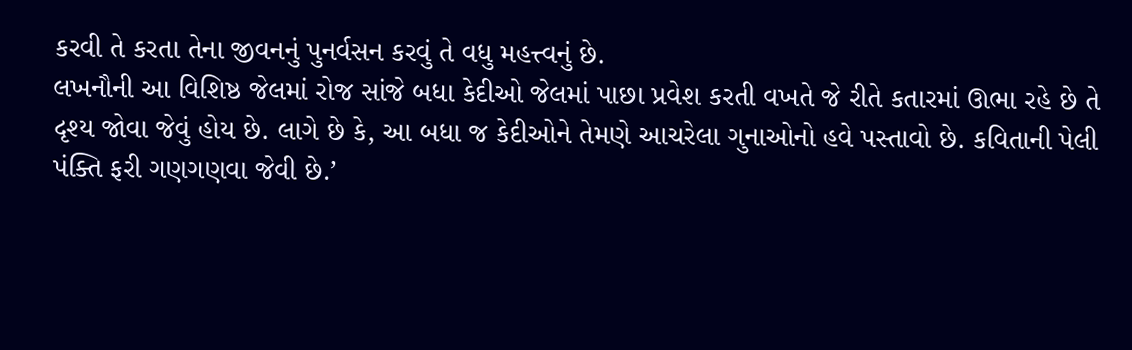કરવી તે કરતા તેના જીવનનું પુનર્વસન કરવું તે વધુ મહત્ત્વનું છે.
લખનૌની આ વિશિષ્ઠ જેલમાં રોજ સાંજે બધા કેદીઓ જેલમાં પાછા પ્રવેશ કરતી વખતે જે રીતે કતારમાં ઊભા રહે છે તે દૃશ્ય જોવા જેવું હોય છે. લાગે છે કે, આ બધા જ કેદીઓને તેમણે આચરેલા ગુનાઓનો હવે પસ્તાવો છે. કવિતાની પેલી પંક્તિ ફરી ગણગણવા જેવી છે.’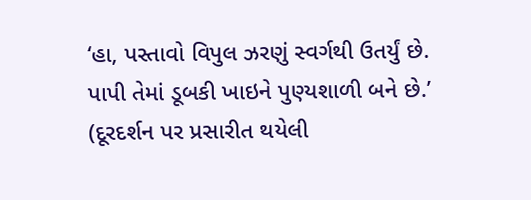‘હા, પસ્તાવો વિપુલ ઝરણું સ્વર્ગથી ઉતર્યું છે. પાપી તેમાં ડૂબકી ખાઇને પુણ્યશાળી બને છે.’
(દૂરદર્શન પર પ્રસારીત થયેલી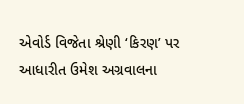એવોર્ડ વિજેતા શ્રેણી ‘કિરણ’ પર આધારીત ઉમેશ અગ્રવાલના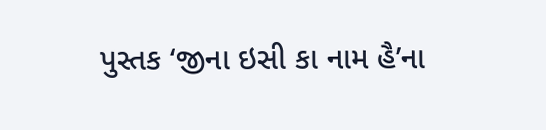પુસ્તક ‘જીના ઇસી કા નામ હૈ’ના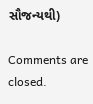સૌજન્યથી)

Comments are closed.